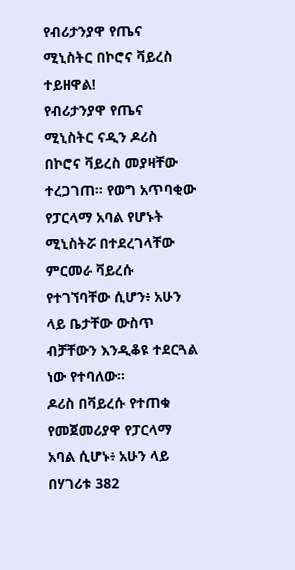የብሪታንያዋ የጤና ሚኒስትር በኮሮና ቫይረስ ተይዘዋል!
የብሪታንያዋ የጤና ሚኒስትር ናዲን ዶሪስ በኮሮና ቫይረስ መያዛቸው ተረጋገጠ። የወግ አጥባቂው የፓርላማ አባል የሆኑት ሚኒስትሯ በተደረገላቸው ምርመራ ቫይረሱ የተገኘባቸው ሲሆን፥ አሁን ላይ ቤታቸው ውስጥ ብቻቸውን እንዲቆዩ ተደርጓል ነው የተባለው።
ዶሪስ በቫይረሱ የተጠቁ የመጀመሪያዋ የፓርላማ አባል ሲሆኑ፥ አሁን ላይ በሃገሪቱ 382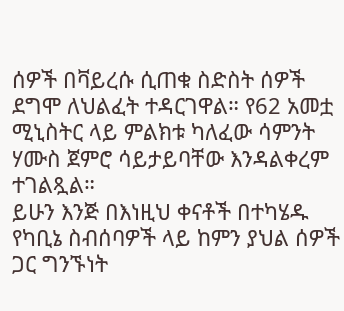ሰዎች በቫይረሱ ሲጠቁ ስድስት ሰዎች ደግሞ ለህልፈት ተዳርገዋል። የ62 አመቷ ሚኒስትር ላይ ምልክቱ ካለፈው ሳምንት ሃሙስ ጀምሮ ሳይታይባቸው እንዳልቀረም ተገልጿል።
ይሁን እንጅ በእነዚህ ቀናቶች በተካሄዱ የካቢኔ ስብሰባዎች ላይ ከምን ያህል ሰዎች ጋር ግንኙነት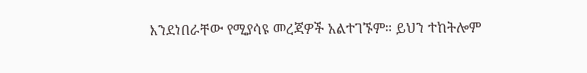እንደነበራቸው የሚያሳዩ መረጃዎች አልተገኙም። ይህን ተከትሎም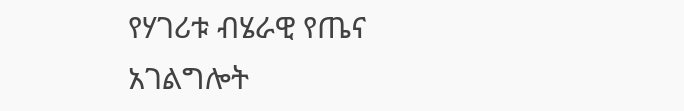የሃገሪቱ ብሄራዊ የጤና አገልግሎት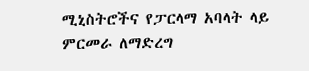ሚኒስትሮችና የፓርላማ አባላት ላይ ምርመራ ለማድረግ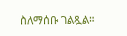ስለማሰቡ ገልጿል።